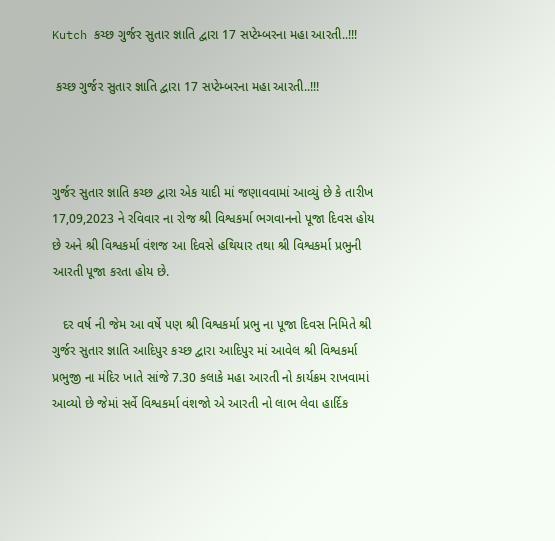Kutch કચ્છ ગુર્જર સુતાર જ્ઞાતિ દ્વારા 17 સપ્ટેમ્બરના મહા આરતી..!!!

 કચ્છ ગુર્જર સુતાર જ્ઞાતિ દ્વારા 17 સપ્ટેમ્બરના મહા આરતી..!!!



ગુર્જર સુતાર જ્ઞાતિ કચ્છ દ્વારા એક યાદી માં જણાવવામાં આવ્યું છે કે તારીખ 17,09,2023 ને રવિવાર ના રોજ શ્રી વિશ્વકર્મા ભગવાનનો પૂજા દિવસ હોય છે અને શ્રી વિશ્વકર્મા વંશજ આ દિવસે હથિયાર તથા શ્રી વિશ્વકર્મા પ્રભુની આરતી પૂજા કરતા હોય છે.

   દર વર્ષ ની જેમ આ વર્ષે પણ શ્રી વિશ્વકર્મા પ્રભુ ના પૂજા દિવસ નિમિતે શ્રી ગુર્જર સુતાર જ્ઞાતિ આદિપુર કચ્છ દ્વારા આદિપુર માં આવેલ શ્રી વિશ્વકર્મા પ્રભુજી ના મંદિર ખાતે સાંજે 7.30 કલાકે મહા આરતી નો કાર્યક્રમ રાખવામાં આવ્યો છે જેમાં સર્વે વિશ્વકર્મા વંશજો એ આરતી નો લાભ લેવા હાર્દિક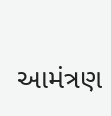આમંત્રણ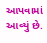આપવામાં આવ્યું છે.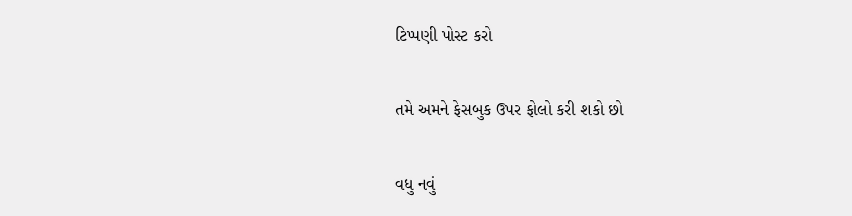ટિપ્પણી પોસ્ટ કરો

તમે અમને ફેસબુક ઉપર ફોલો કરી શકો છો

વધુ નવું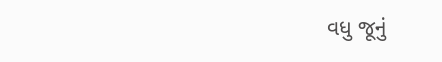વધુ જૂનું